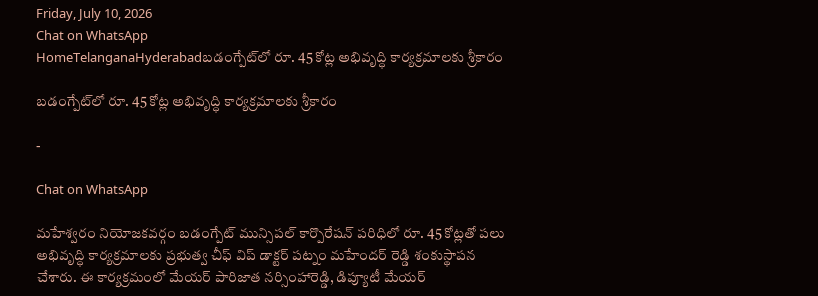Friday, July 10, 2026
Chat on WhatsApp
HomeTelanganaHyderabadబడంగ్పేట్‌లో రూ. 45 కోట్ల అభివృద్ధి కార్యక్రమాలకు శ్రీకారం

బడంగ్పేట్‌లో రూ. 45 కోట్ల అభివృద్ధి కార్యక్రమాలకు శ్రీకారం

-

Chat on WhatsApp

మహేశ్వరం నియోజకవర్గం బడంగ్పేట్ మున్సిపల్ కార్పొరేషన్ పరిధిలో రూ. 45 కోట్లతో పలు అభివృద్ధి కార్యక్రమాలకు ప్రభుత్వ చీఫ్ విప్ డాక్టర్ పట్నం మహేందర్ రెడ్డి శంకుస్థాపన చేశారు. ఈ కార్యక్రమంలో మేయర్ పారిజాత నర్సింహారెడ్డి, డిప్యూటీ మేయర్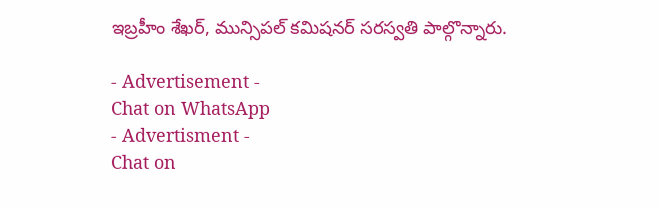ఇబ్రహీం శేఖర్, మున్సిపల్ కమిషనర్ సరస్వతి పాల్గొన్నారు.

- Advertisement -
Chat on WhatsApp
- Advertisment -
Chat on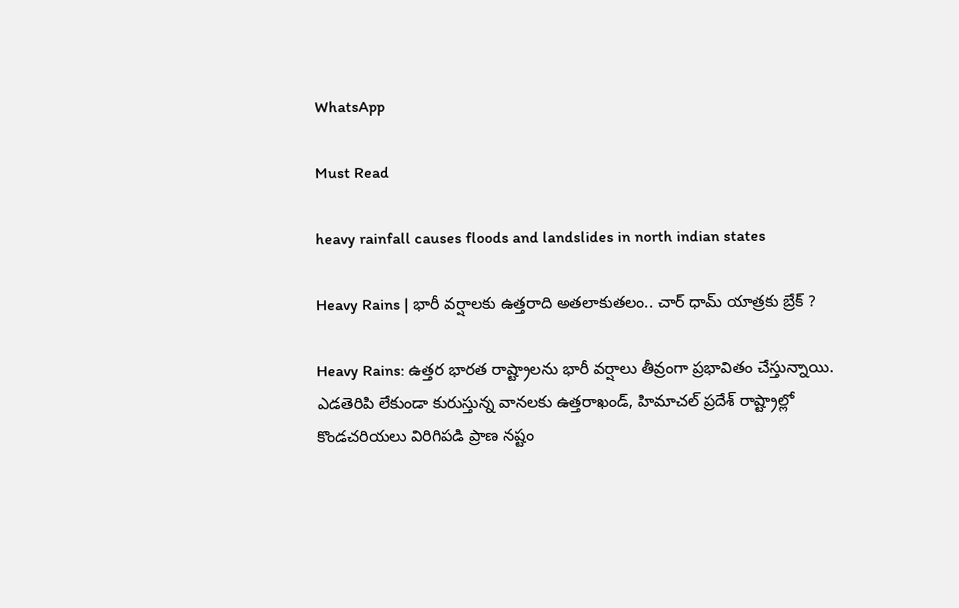WhatsApp

Must Read

heavy rainfall causes floods and landslides in north indian states

Heavy Rains | భారీ వర్షాలకు ఉత్తరాది అతలాకుతలం.. చార్ ధామ్ యాత్రకు బ్రేక్ ?

Heavy Rains: ఉత్తర భారత రాష్ట్రాలను భారీ వర్షాలు తీవ్రంగా ప్రభావితం చేస్తున్నాయి. ఎడతెరిపి లేకుండా కురుస్తున్న వానలకు ఉత్తరాఖండ్, హిమాచల్ ప్రదేశ్ రాష్ట్రాల్లో కొండచరియలు విరిగిపడి ప్రాణ నష్టం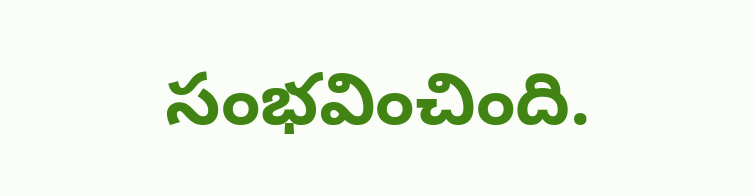సంభవించింది.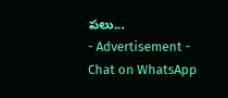పలు...
- Advertisement -
Chat on WhatsApp